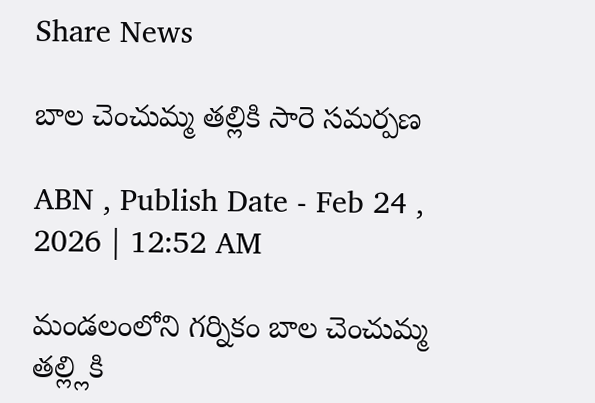Share News

బాల చెంచుమ్మ తల్లికి సారె సమర్పణ

ABN , Publish Date - Feb 24 , 2026 | 12:52 AM

మండలంలోని గర్నికం బాల చెంచుమ్మ తల్ల్లికి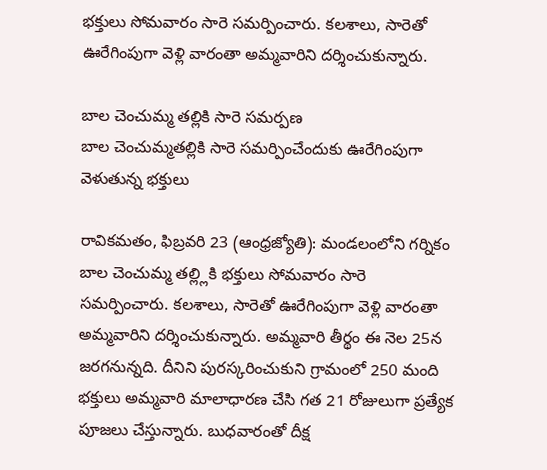భక్తులు సోమవారం సారె సమర్పించారు. కలశాలు, సారెతో ఊరేగింపుగా వెళ్లి వారంతా అమ్మవారిని దర్శించుకున్నారు.

బాల చెంచుమ్మ తల్లికి సారె సమర్పణ
బాల చెంచుమ్మతల్లికి సారె సమర్పించేందుకు ఊరేగింపుగా వెళుతున్న భక్తులు

రావికమతం, ఫిబ్రవరి 23 (ఆంధ్రజ్యోతి): మండలంలోని గర్నికం బాల చెంచుమ్మ తల్ల్లికి భక్తులు సోమవారం సారె సమర్పించారు. కలశాలు, సారెతో ఊరేగింపుగా వెళ్లి వారంతా అమ్మవారిని దర్శించుకున్నారు. అమ్మవారి తీర్థం ఈ నెల 25న జరగనున్నది. దీనిని పురస్కరించుకుని గ్రామంలో 250 మంది భక్తులు అమ్మవారి మాలాధారణ చేసి గత 21 రోజులుగా ప్రత్యేక పూజలు చేస్తున్నారు. బుధవారంతో దీక్ష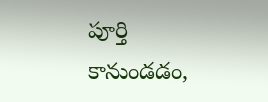పూర్తి కానుండడం,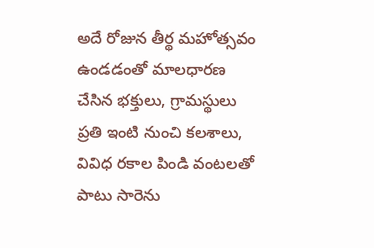అదే రోజున తీర్థ మహోత్సవం ఉండడంతో మాలధారణ చేసిన భక్తులు, గ్రామస్థులు ప్రతి ఇంటి నుంచి కలశాలు, వివిధ రకాల పిండి వంటలతో పాటు సారెను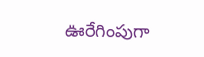ఊరేగింపుగా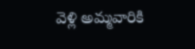వెళ్లి అమ్మవారికి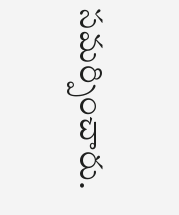సమర్పించారు.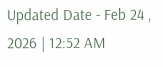Updated Date - Feb 24 , 2026 | 12:52 AM